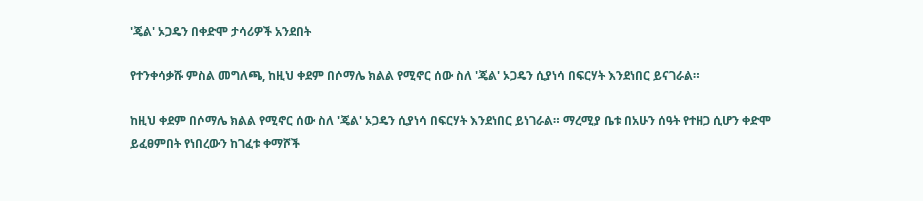'ጄል' ኦጋዴን በቀድሞ ታሳሪዎች አንደበት

የተንቀሳቃሹ ምስል መግለጫ, ከዚህ ቀደም በሶማሌ ክልል የሚኖር ሰው ስለ 'ጄል' ኦጋዴን ሲያነሳ በፍርሃት እንደነበር ይናገራል።

ከዚህ ቀደም በሶማሌ ክልል የሚኖር ሰው ስለ 'ጄል' ኦጋዴን ሲያነሳ በፍርሃት እንደነበር ይነገራል። ማረሚያ ቤቱ በአሁን ሰዓት የተዘጋ ሲሆን ቀድሞ ይፈፀምበት የነበረውን ከገፈቱ ቀማሾች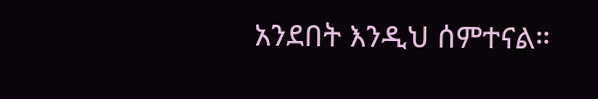አንደበት እንዲህ ሰምተናል።